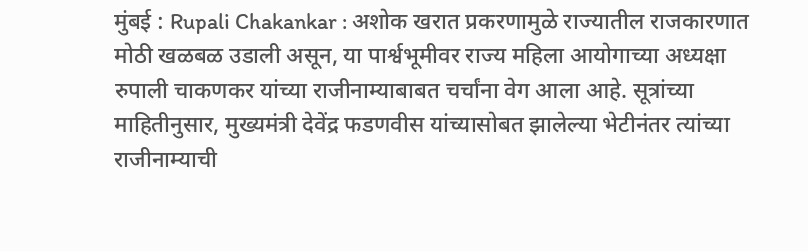मुंबई : Rupali Chakankar : अशोक खरात प्रकरणामुळे राज्यातील राजकारणात मोठी खळबळ उडाली असून, या पार्श्वभूमीवर राज्य महिला आयोगाच्या अध्यक्षा रुपाली चाकणकर यांच्या राजीनाम्याबाबत चर्चांना वेग आला आहे. सूत्रांच्या माहितीनुसार, मुख्यमंत्री देवेंद्र फडणवीस यांच्यासोबत झालेल्या भेटीनंतर त्यांच्या राजीनाम्याची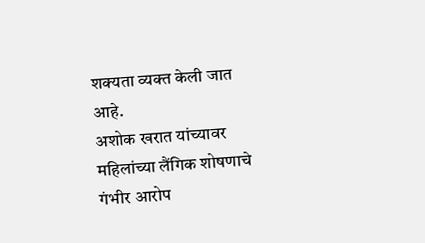शक्यता व्यक्त केली जात आहे.
अशोक खरात यांच्यावर महिलांच्या लैंगिक शोषणाचे गंभीर आरोप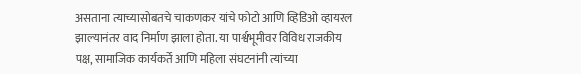असताना त्याच्यासोबतचे चाकणकर यांचे फोटो आणि व्हिडिओ व्हायरल झाल्यानंतर वाद निर्माण झाला होता. या पार्श्वभूमीवर विविध राजकीय पक्ष, सामाजिक कार्यकर्ते आणि महिला संघटनांनी त्यांच्या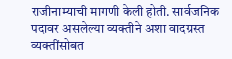राजीनाम्याची मागणी केली होती. सार्वजनिक पदावर असलेल्या व्यक्तीने अशा वादग्रस्त व्यक्तींसोबत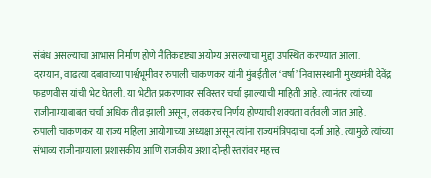संबंध असल्याचा आभास निर्माण होणे नैतिकदृष्ट्या अयोग्य असल्याचा मुद्दा उपस्थित करण्यात आला.
दरम्यान, वाढत्या दबावाच्या पार्श्वभूमीवर रुपाली चाकणकर यांनी मुंबईतील ‘वर्षा’ निवासस्थानी मुख्यमंत्री देवेंद्र फडणवीस यांची भेट घेतली. या भेटीत प्रकरणावर सविस्तर चर्चा झाल्याची माहिती आहे. त्यानंतर त्यांच्या राजीनाम्याबाबत चर्चा अधिक तीव्र झाली असून, लवकरच निर्णय होण्याची शक्यता वर्तवली जात आहे.
रुपाली चाकणकर या राज्य महिला आयोगाच्या अध्यक्षा असून त्यांना राज्यमंत्रिपदाचा दर्जा आहे. त्यामुळे त्यांच्या संभाव्य राजीनाम्याला प्रशासकीय आणि राजकीय अशा दोन्ही स्तरांवर महत्त्व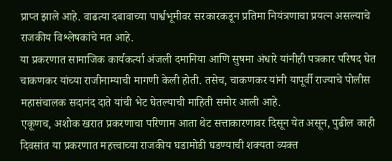प्राप्त झाले आहे. वाढत्या दबावाच्या पार्श्वभूमीवर सरकारकडून प्रतिमा नियंत्रणाचा प्रयत्न असल्याचे राजकीय विश्लेषकांचे मत आहे.
या प्रकरणात सामाजिक कार्यकर्त्या अंजली दमानिया आणि सुषमा अंधारे यांनीही पत्रकार परिषद घेत चाकणकर यांच्या राजीनाम्याची मागणी केली होती. तसेच, चाकणकर यांनी यापूर्वी राज्याचे पोलीस महासंचालक सदानंद दाते यांची भेट घेतल्याची माहिती समोर आली आहे.
एकूणच, अशोक खरात प्रकरणाचा परिणाम आता थेट सत्ताकारणावर दिसून येत असून, पुढील काही दिवसांत या प्रकरणात महत्त्वाच्या राजकीय घडामोडी घडण्याची शक्यता व्यक्त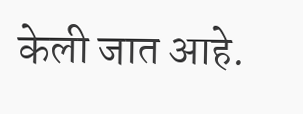केली जात आहे.